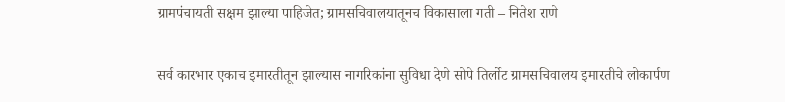ग्रामपंचायती सक्षम झाल्या पाहिजेत; ग्रामसचिवालयातूनच विकासाला गती – नितेश राणे

सर्व कारभार एकाच इमारतीतून झाल्यास नागरिकांना सुविधा देणे सोपे तिर्लोट ग्रामसचिवालय इमारतीचे लोकार्पण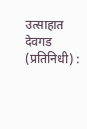उत्साहात देवगड (प्रतिनिधी) :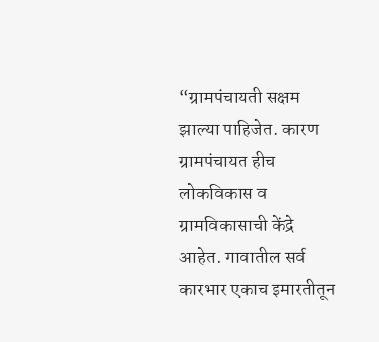“ग्रामपंचायती सक्षम झाल्या पाहिजेत. कारण ग्रामपंचायत हीच लोकविकास व ग्रामविकासाची केंद्रे आहेत. गावातील सर्व कारभार एकाच इमारतीतून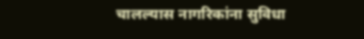चालल्यास नागरिकांना सुविधा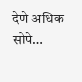देणे अधिक सोपे…